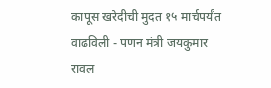कापूस खरेदीची मुदत १५ मार्चपर्यंत वाढविली - पणन मंत्री जयकुमार रावल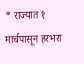* राज्यात १ मार्चपासून हरभरा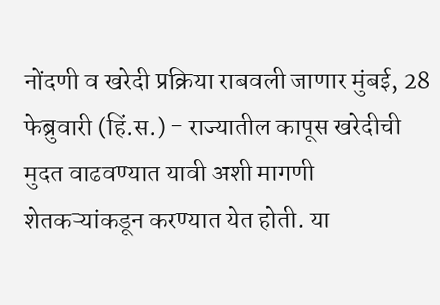नोंदणी व खरेदी प्रक्रिया राबवली जाणार मुंबई, 28 फेब्रुवारी (हिं.स.) - राज्यातील कापूस खरेदीची मुदत वाढवण्यात यावी अशी मागणी शेतकऱ्यांकडून करण्यात येत होती. या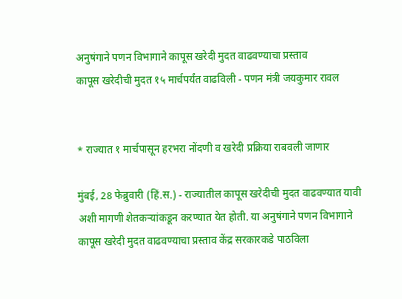अनुषंगाने पणन विभागाने कापूस खरेदी मुदत वाढवण्याचा प्रस्ताव
कापूस खरेदीची मुदत १५ मार्चपर्यंत वाढविली - पणन मंत्री जयकुमार रावल


* राज्यात १ मार्चपासून हरभरा नोंदणी व खरेदी प्रक्रिया राबवली जाणार

मुंबई, 28 फेब्रुवारी (हिं.स.) - राज्यातील कापूस खरेदीची मुदत वाढवण्यात यावी अशी मागणी शेतकऱ्यांकडून करण्यात येत होती. या अनुषंगाने पणन विभागाने कापूस खरेदी मुदत वाढवण्याचा प्रस्ताव केंद्र सरकारकडे पाठविला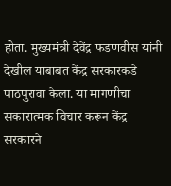होता. मुख्यमंत्री देवेंद्र फडणवीस यांनी देखील याबाबत केंद्र सरकारकडे पाठपुरावा केला. या मागणीचा सकारात्मक विचार करून केंद्र सरकारने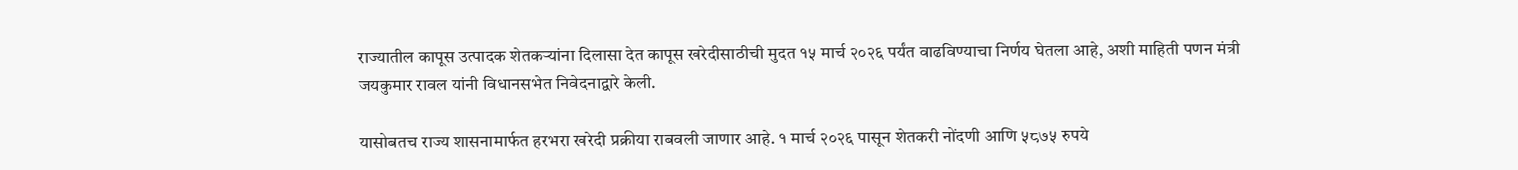राज्यातील कापूस उत्पादक शेतकऱ्यांना दिलासा देत कापूस खरेदीसाठीची मुदत १५ मार्च २०२६ पर्यंत वाढविण्याचा निर्णय घेतला आहे, अशी माहिती पणन मंत्री जयकुमार रावल यांनी विधानसभेत निवेदनाद्वारे केली.

यासोबतच राज्य शासनामार्फत हरभरा खरेदी प्रक्रीया राबवली जाणार आहे. १ मार्च २०२६ पासून शेतकरी नोंदणी आणि ५८७५ रुपये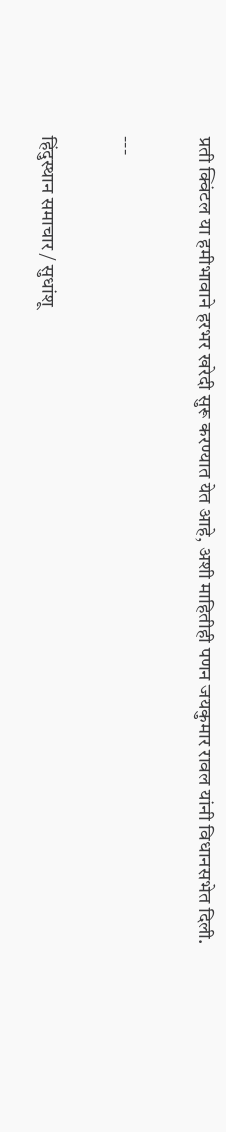प्रती क्विंटल या हमीभावाने हरभर खरेदी सुरू करण्यात येत आहे, अशी माहितीही पणन जयकुमार रावल यांनी विधानसभेत दिली.

---

हिंदुस्थान समाचार / सुधांशू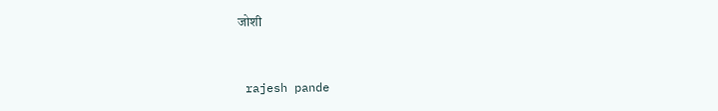जोशी


 rajesh pande